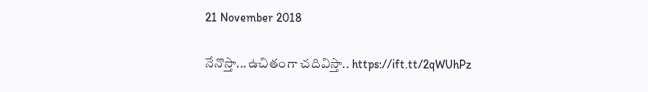21 November 2018

నేనొస్తా...ఉచితంగా చదివిస్తా.. https://ift.tt/2qWUhPz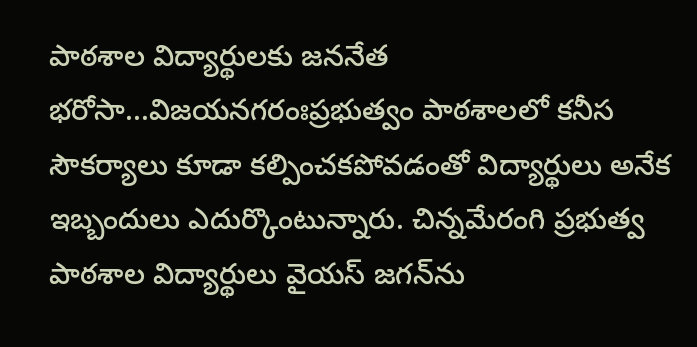పాఠశాల విద్యార్థులకు జననేత భరోసా...విజయనగరంఃప్రభుత్వం పాఠశాలలో కనీస సౌకర్యాలు కూడా కల్పించకపోవడంతో విద్యార్థులు అనేక ఇబ్బందులు ఎదుర్కొంటున్నారు. చిన్నమేరంగి ప్రభుత్వ పాఠశాల విద్యార్థులు వైయస్‌ జగన్‌ను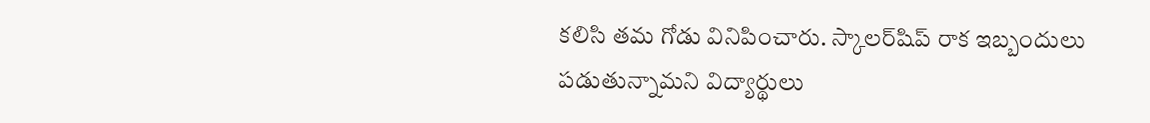కలిసి తమ గోడు వినిపించారు. స్కాలర్‌షిప్‌ రాక ఇబ్బందులు పడుతున్నామని విద్యార్థులు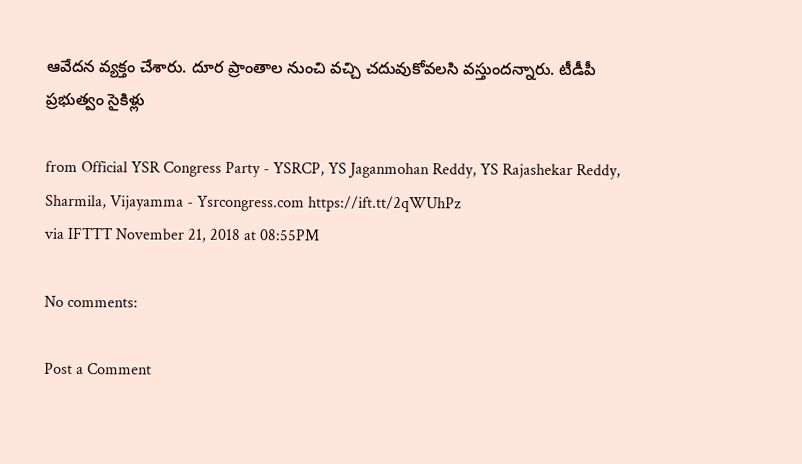ఆవేదన వ్యక్తం చేశారు. దూర ప్రాంతాల నుంచి వచ్చి చదువుకోవలసి వస్తుందన్నారు. టీడీపీ ప్రభుత్వం సైకిళ్లు

from Official YSR Congress Party - YSRCP, YS Jaganmohan Reddy, YS Rajashekar Reddy, Sharmila, Vijayamma - Ysrcongress.com https://ift.tt/2qWUhPz
via IFTTT November 21, 2018 at 08:55PM

No comments:

Post a Comment